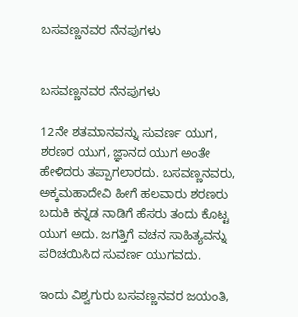ಬಸವಣ್ಣನವರ ನೆನಪುಗಳು


ಬಸವಣ್ಣನವರ ನೆನಪುಗಳು

12ನೇ ಶತಮಾನವನ್ನು ಸುವರ್ಣ ಯುಗ, ಶರಣರ ಯುಗ, ಜ್ಞಾನದ ಯುಗ ಅಂತೇ ಹೇಳಿದರು ತಪ್ಪಾಗಲಾರದು. ಬಸವಣ್ಣನವರು, ಅಕ್ಕಮಹಾದೇವಿ ಹೀಗೆ ಹಲವಾರು ಶರಣರು ಬದುಕಿ ಕನ್ನಡ ನಾಡಿಗೆ ಹೆಸರು ತಂದು ಕೊಟ್ಟ ಯುಗ ಅದು. ಜಗತ್ತಿಗೆ ವಚನ ಸಾಹಿತ್ಯವನ್ನು ಪರಿಚಯಿಸಿದ ಸುವರ್ಣ ಯುಗವದು.

ಇಂದು ವಿಶ್ವಗುರು ಬಸವಣ್ಣನವರ ಜಯಂತಿ,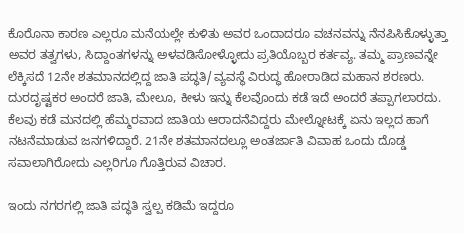ಕೊರೊನಾ ಕಾರಣ ಎಲ್ಲರೂ ಮನೆಯಲ್ಲೇ ಕುಳಿತು ಅವರ ಒಂದಾದರೂ ವಚನವನ್ನು ನೆನಪಿಸಿಕೊಳ್ಳುತ್ತಾ ಅವರ ತತ್ವಗಳು, ಸಿದ್ದಾಂತಗಳನ್ನು ಅಳವಡಿಸೋಳ್ಳೋದು ಪ್ರತಿಯೊಬ್ಬರ ಕರ್ತವ್ಯ. ತಮ್ಮ ಪ್ರಾಣವನ್ನೇ ಲೆಕ್ಕಿಸದೆ 12ನೇ ಶತಮಾನದಲ್ಲಿದ್ದ ಜಾತಿ ಪದ್ಧತಿ/ವ್ಯವಸ್ಥೆ ವಿರುದ್ಧ ಹೋರಾಡಿದ ಮಹಾನ ಶರಣರು. ದುರದೃಷ್ಟಕರ ಅಂದರೆ ಜಾತಿ, ಮೇಲೂ, ಕೀಳು ಇನ್ನು ಕೆಲವೊಂದು ಕಡೆ ಇದೆ ಅಂದರೆ ತಪ್ಪಾಗಲಾರದು. ಕೆಲವು ಕಡೆ ಮನದಲ್ಲಿ ಹೆಮ್ಮರವಾದ ಜಾತಿಯ ಆರಾದನೆವಿದ್ದರು ಮೇಲ್ನೋಟಕ್ಕೆ ಏನು ಇಲ್ಲದ ಹಾಗೆ ನಟನೆಮಾಡುವ ಜನಗಳಿದ್ದಾರೆ. 21ನೇ ಶತಮಾನದಲ್ಲೂ ಅಂತರ್ಜಾತಿ ವಿವಾಹ ಒಂದು ದೊಡ್ಡ ಸವಾಲಾಗಿರೋದು ಎಲ್ಲರಿಗೂ ಗೊತ್ತಿರುವ ವಿಚಾರ.

ಇಂದು ನಗರಗಲ್ಲಿ ಜಾತಿ ಪದ್ಧತಿ ಸ್ವಲ್ಪ ಕಡಿಮೆ ಇದ್ದರೂ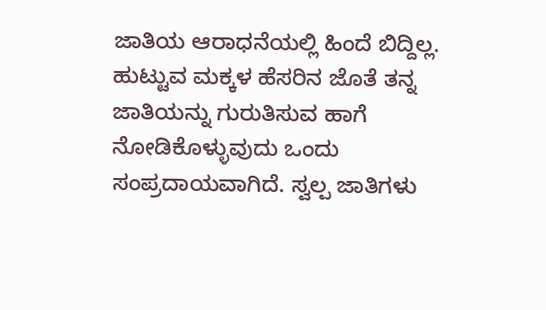ಜಾತಿಯ ಆರಾಧನೆಯಲ್ಲಿ ಹಿಂದೆ ಬಿದ್ದಿಲ್ಲ. ಹುಟ್ಟುವ ಮಕ್ಕಳ ಹೆಸರಿನ ಜೊತೆ ತನ್ನ ಜಾತಿಯನ್ನು ಗುರುತಿಸುವ ಹಾಗೆ ನೋಡಿಕೊಳ್ಳುವುದು ಒಂದು ಸಂಪ್ರದಾಯವಾಗಿದೆ. ಸ್ವಲ್ಪ ಜಾತಿಗಳು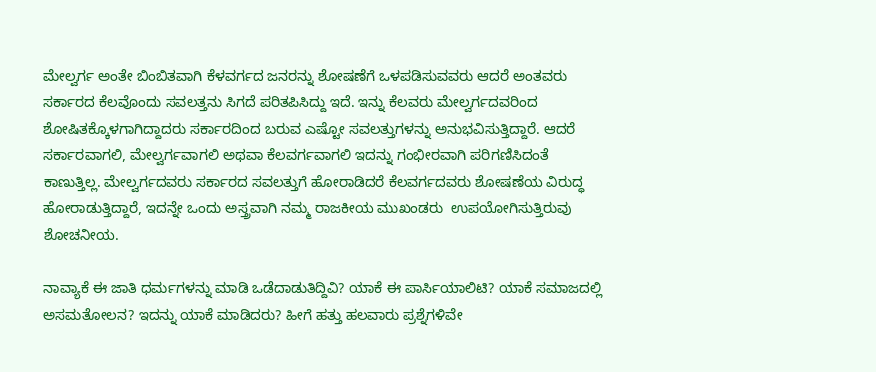ಮೇಲ್ವರ್ಗ ಅಂತೇ ಬಿಂಬಿತವಾಗಿ ಕೆಳವರ್ಗದ ಜನರನ್ನು ಶೋಷಣೆಗೆ ಒಳಪಡಿಸುವವರು ಆದರೆ ಅಂತವರು ಸರ್ಕಾರದ ಕೆಲವೊಂದು ಸವಲತ್ತನು ಸಿಗದೆ ಪರಿತಪಿಸಿದ್ದು ಇದೆ. ಇನ್ನು ಕೆಲವರು ಮೇಲ್ವರ್ಗದವರಿಂದ ಶೋಷಿತಕ್ಕೊಳಗಾಗಿದ್ದಾದರು ಸರ್ಕಾರದಿಂದ ಬರುವ ಎಷ್ಟೋ ಸವಲತ್ತುಗಳನ್ನು ಅನುಭವಿಸುತ್ತಿದ್ದಾರೆ. ಆದರೆ ಸರ್ಕಾರವಾಗಲಿ, ಮೇಲ್ವರ್ಗವಾಗಲಿ ಅಥವಾ ಕೆಲವರ್ಗವಾಗಲಿ ಇದನ್ನು ಗಂಭೀರವಾಗಿ ಪರಿಗಣಿಸಿದಂತೆ ಕಾಣುತ್ತಿಲ್ಲ. ಮೇಲ್ವರ್ಗದವರು ಸರ್ಕಾರದ ಸವಲತ್ತುಗೆ ಹೋರಾಡಿದರೆ ಕೆಲವರ್ಗದವರು ಶೋಷಣೆಯ ವಿರುದ್ಧ ಹೋರಾಡುತ್ತಿದ್ದಾರೆ, ಇದನ್ನೇ ಒಂದು ಅಸ್ತ್ರವಾಗಿ ನಮ್ಮ ರಾಜಕೀಯ ಮುಖಂಡರು  ಉಪಯೋಗಿಸುತ್ತಿರುವು ಶೋಚನೀಯ.

ನಾವ್ಯಾಕೆ ಈ ಜಾತಿ ಧರ್ಮಗಳನ್ನು ಮಾಡಿ ಒಡೆದಾಡುತಿದ್ದಿವಿ? ಯಾಕೆ ಈ ಪಾರ್ಸಿಯಾಲಿಟಿ? ಯಾಕೆ ಸಮಾಜದಲ್ಲಿ ಅಸಮತೋಲನ? ಇದನ್ನು ಯಾಕೆ ಮಾಡಿದರು? ಹೀಗೆ ಹತ್ತು ಹಲವಾರು ಪ್ರಶ್ನೆಗಳಿವೇ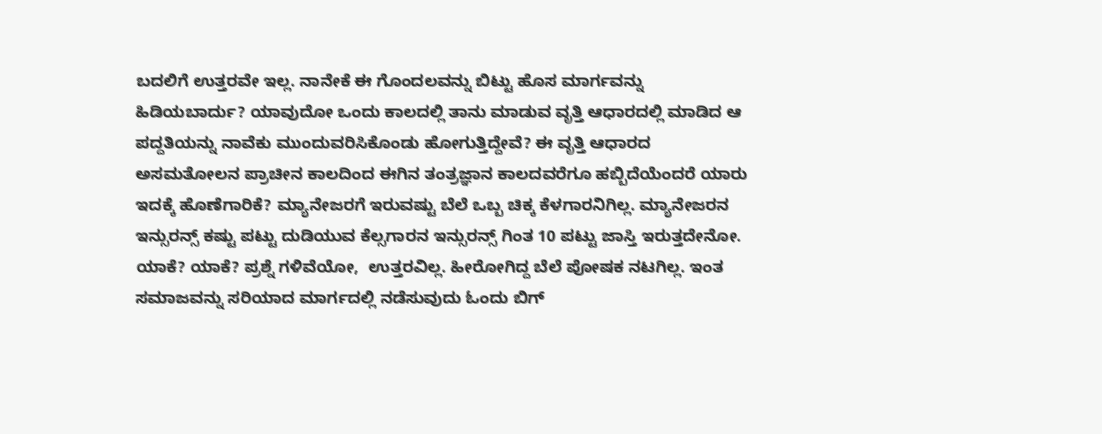ಬದಲಿಗೆ ಉತ್ತರವೇ ಇಲ್ಲ. ನಾನೇಕೆ ಈ ಗೊಂದಲವನ್ನು ಬಿಟ್ಟು ಹೊಸ ಮಾರ್ಗವನ್ನು ಹಿಡಿಯಬಾರ್ದು? ಯಾವುದೋ ಒಂದು ಕಾಲದಲ್ಲಿ ತಾನು ಮಾಡುವ ವೃತ್ತಿ ಆಧಾರದಲ್ಲಿ ಮಾಡಿದ ಆ ಪದ್ದತಿಯನ್ನು ನಾವೆಕು ಮುಂದುವರಿಸಿಕೊಂಡು ಹೋಗುತ್ತಿದ್ದೇವೆ? ಈ ವೃತ್ತಿ ಆಧಾರದ ಅಸಮತೋಲನ ಪ್ರಾಚೀನ ಕಾಲದಿಂದ ಈಗಿನ ತಂತ್ರಜ್ಞಾನ ಕಾಲದವರೆಗೂ ಹಬ್ಬಿದೆಯೆಂದರೆ ಯಾರು ಇದಕ್ಕೆ ಹೊಣೆಗಾರಿಕೆ? ಮ್ಯಾನೇಜರಗೆ ಇರುವಷ್ಟು ಬೆಲೆ ಒಬ್ಬ ಚಿಕ್ಕ ಕೆಳಗಾರನಿಗಿಲ್ಲ. ಮ್ಯಾನೇಜರನ ಇನ್ಸುರನ್ಸ್ ಕಷ್ಟು ಪಟ್ಟು ದುಡಿಯುವ ಕೆಲ್ಸಗಾರನ ಇನ್ಸುರನ್ಸ್ ಗಿಂತ 10 ಪಟ್ಟು ಜಾಸ್ತಿ ಇರುತ್ತದೇನೋ. ಯಾಕೆ? ಯಾಕೆ? ಪ್ರಶ್ನೆ ಗಳಿವೆಯೋ,  ಉತ್ತರವಿಲ್ಲ. ಹೀರೋಗಿದ್ದ ಬೆಲೆ ಪೋಷಕ ನಟಗಿಲ್ಲ. ಇಂತ ಸಮಾಜವನ್ನು ಸರಿಯಾದ ಮಾರ್ಗದಲ್ಲಿ ನಡೆಸುವುದು ಓಂದು ಬಿಗ್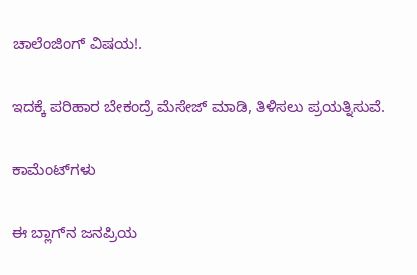ಚಾಲೆಂಜಿಂಗ್ ವಿಷಯ!.

ಇದಕ್ಕೆ ಪರಿಹಾರ ಬೇಕಂದ್ರೆ ಮೆಸೇಜ್ ಮಾಡಿ, ತಿಳಿಸಲು ಪ್ರಯತ್ನಿಸುವೆ.

ಕಾಮೆಂಟ್‌ಗಳು

ಈ ಬ್ಲಾಗ್‌ನ ಜನಪ್ರಿಯ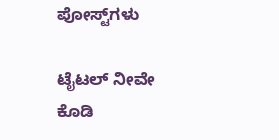ಪೋಸ್ಟ್‌ಗಳು

ಟೈಟಲ್ ನೀವೇ ಕೊಡಿ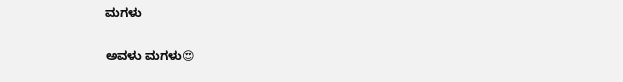ಮಗಳು

ಅವಳು ಮಗಳು😍